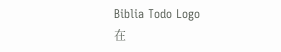Biblia Todo Logo
在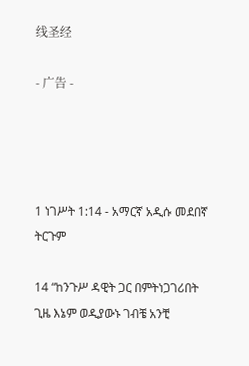线圣经

- 广告 -




1 ነገሥት 1:14 - አማርኛ አዲሱ መደበኛ ትርጉም

14 “ከንጉሥ ዳዊት ጋር በምትነጋገሪበት ጊዜ እኔም ወዲያውኑ ገብቼ አንቺ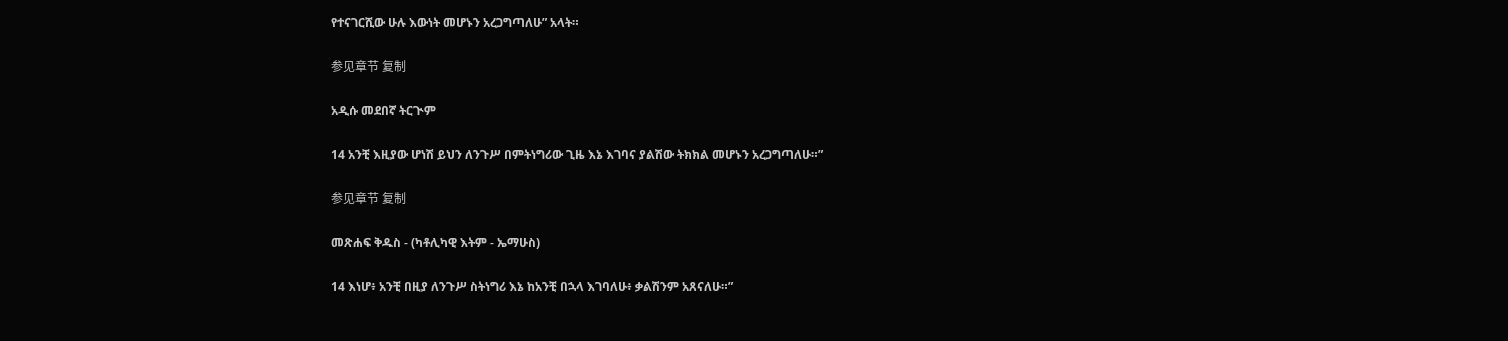የተናገርሺው ሁሉ እውነት መሆኑን አረጋግጣለሁ” አላት።

参见章节 复制

አዲሱ መደበኛ ትርጒም

14 አንቺ እዚያው ሆነሽ ይህን ለንጉሥ በምትነግሪው ጊዜ እኔ እገባና ያልሽው ትክክል መሆኑን አረጋግጣለሁ።”

参见章节 复制

መጽሐፍ ቅዱስ - (ካቶሊካዊ እትም - ኤማሁስ)

14 እነሆ፥ አንቺ በዚያ ለንጉሥ ስትነግሪ እኔ ከአንቺ በኋላ እገባለሁ፥ ቃልሽንም አጸናለሁ።”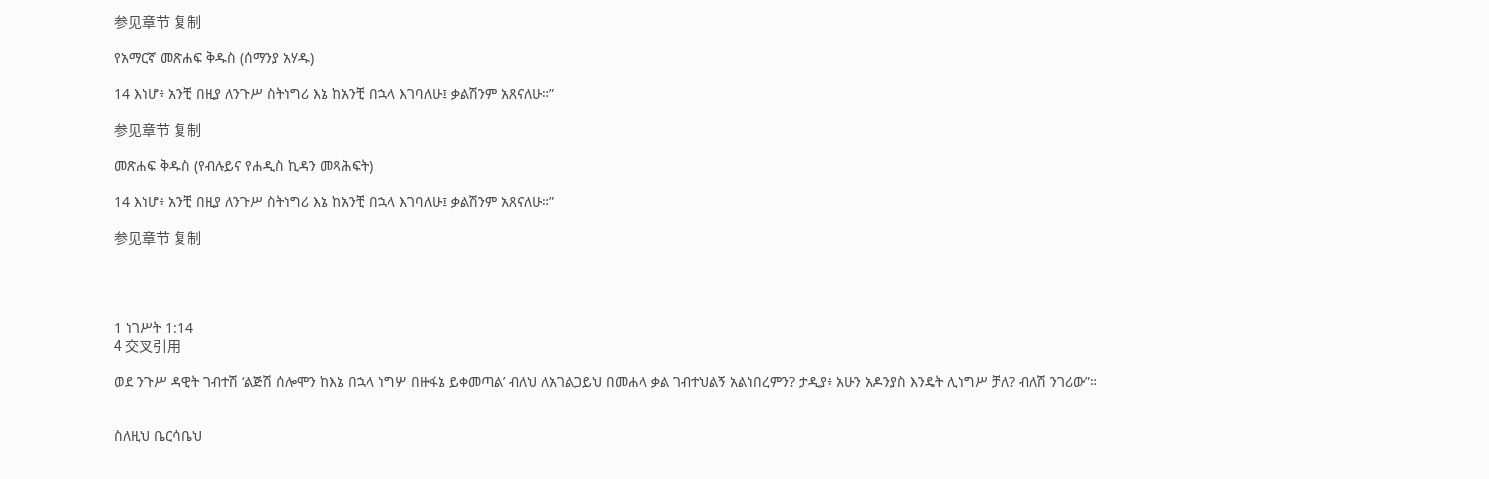参见章节 复制

የአማርኛ መጽሐፍ ቅዱስ (ሰማንያ አሃዱ)

14 እነሆ፥ አንቺ በዚያ ለንጉሥ ስትነግሪ እኔ ከአንቺ በኋላ እገባለሁ፤ ቃልሽንም አጸናለሁ።”

参见章节 复制

መጽሐፍ ቅዱስ (የብሉይና የሐዲስ ኪዳን መጻሕፍት)

14 እነሆ፥ አንቺ በዚያ ለንጉሥ ስትነግሪ እኔ ከአንቺ በኋላ እገባለሁ፤ ቃልሽንም አጸናለሁ።”

参见章节 复制




1 ነገሥት 1:14
4 交叉引用

ወደ ንጉሥ ዳዊት ገብተሽ ‘ልጅሽ ሰሎሞን ከእኔ በኋላ ነግሦ በዙፋኔ ይቀመጣል’ ብለህ ለአገልጋይህ በመሐላ ቃል ገብተህልኝ አልነበረምን? ታዲያ፥ አሁን አዶንያስ እንዴት ሊነግሥ ቻለ? ብለሽ ንገሪው”።


ስለዚህ ቤርሳቤህ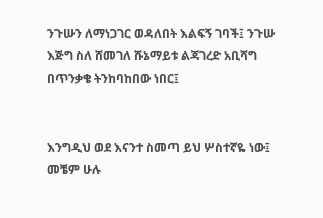ንጉሡን ለማነጋገር ወዳለበት እልፍኝ ገባች፤ ንጉሡ እጅግ ስለ ሸመገለ ሹኔማይቱ ልጃገረድ አቢሻግ በጥንቃቄ ትንከባከበው ነበር፤


እንግዲህ ወደ እናንተ ስመጣ ይህ ሦስተኛዬ ነው፤ መቼም ሁሉ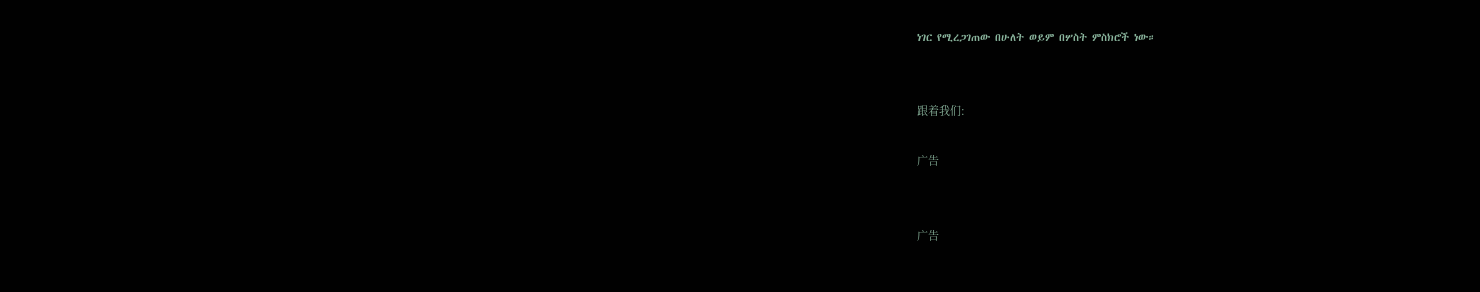ነገር የሚረጋገጠው በሁለት ወይም በሦስት ምስክሮች ነው።


跟着我们:

广告


广告